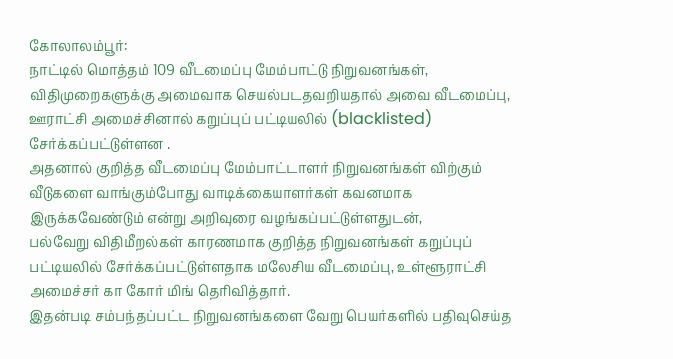கோலாலம்பூர்:
நாட்டில் மொத்தம் 109 வீடமைப்பு மேம்பாட்டு நிறுவனங்கள், விதிமுறைகளுக்கு அமைவாக செயல்படதவறியதால் அவை வீடமைப்பு, ஊராட்சி அமைச்சினால் கறுப்புப் பட்டியலில் (blacklisted) சேர்க்கப்பட்டுள்ளன .
அதனால் குறித்த வீடமைப்பு மேம்பாட்டாளர் நிறுவனங்கள் விற்கும் வீடுகளை வாங்கும்போது வாடிக்கையாளர்கள் கவனமாக இருக்கவேண்டும் என்று அறிவுரை வழங்கப்பட்டுள்ளதுடன்,
பல்வேறு விதிமீறல்கள் காரணமாக குறித்த நிறுவனங்கள் கறுப்புப் பட்டியலில் சேர்க்கப்பட்டுள்ளதாக மலேசிய வீடமைப்பு, உள்ளூராட்சி அமைச்சர் கா கோர் மிங் தெரிவித்தார்.
இதன்படி சம்பந்தப்பட்ட நிறுவனங்களை வேறு பெயர்களில் பதிவுசெய்த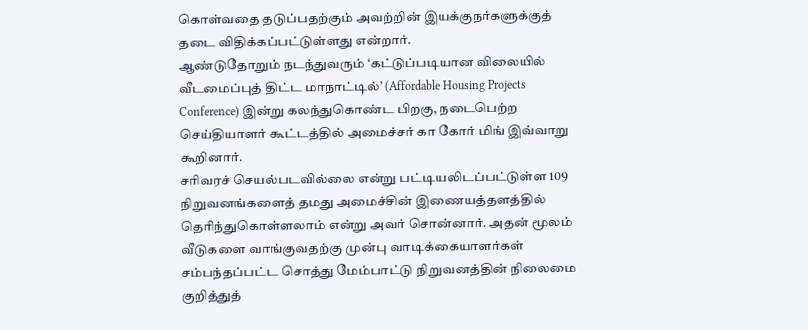கொள்வதை தடுப்பதற்கும் அவற்றின் இயக்குநர்களுக்குத் தடை விதிக்கப்பட்டுள்ளது என்றார்.
ஆண்டுதோறும் நடந்துவரும் ‘கட்டுப்படியான விலையில் வீடமைப்புத் திட்ட மாநாட்டில்’ (Affordable Housing Projects Conference) இன்று கலந்துகொண்ட பிறகு, நடைபெற்ற செய்தியாளர் கூட்டத்தில் அமைச்சர் கா கோர் மிங் இவ்வாறு கூறினார்.
சரிவரச் செயல்படவில்லை என்று பட்டியலிடப்பட்டுள்ள 109 நிறுவனங்களைத் தமது அமைச்சின் இணையத்தளத்தில் தெரிந்துகொள்ளலாம் என்று அவர் சொன்னார். அதன் மூலம் வீடுகளை வாங்குவதற்கு முன்பு வாடிக்கையாளர்கள் சம்பந்தப்பட்ட சொத்து மேம்பாட்டு நிறுவனத்தின் நிலைமை குறித்துத்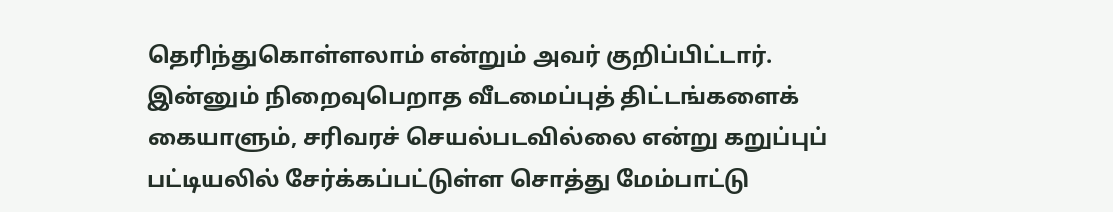தெரிந்துகொள்ளலாம் என்றும் அவர் குறிப்பிட்டார்.
இன்னும் நிறைவுபெறாத வீடமைப்புத் திட்டங்களைக் கையாளும், சரிவரச் செயல்படவில்லை என்று கறுப்புப் பட்டியலில் சேர்க்கப்பட்டுள்ள சொத்து மேம்பாட்டு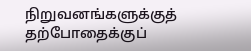நிறுவனங்களுக்குத் தற்போதைக்குப்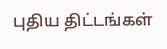புதிய திட்டங்கள்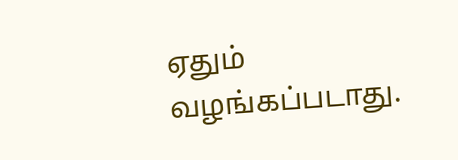ஏதும் வழங்கப்படாது.